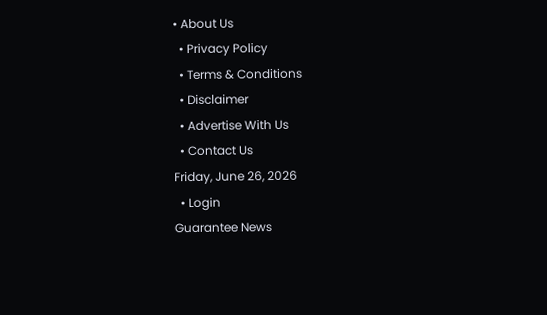• About Us
  • Privacy Policy
  • Terms & Conditions
  • Disclaimer
  • Advertise With Us
  • Contact Us
Friday, June 26, 2026
  • Login
Guarantee News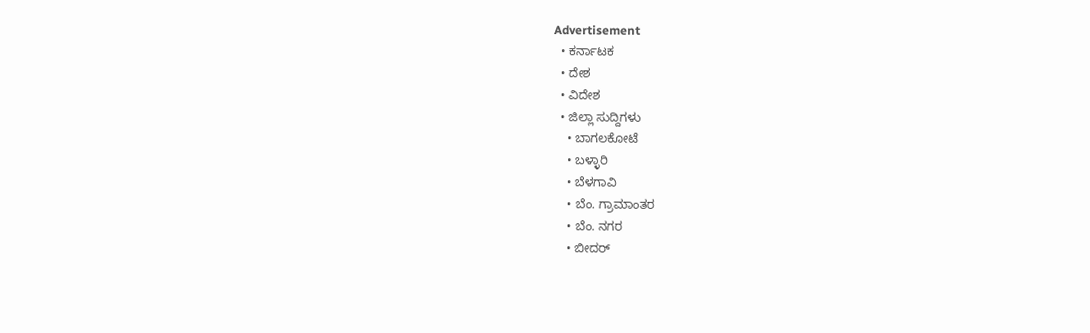Advertisement
  • ಕರ್ನಾಟಕ
  • ದೇಶ
  • ವಿದೇಶ
  • ಜಿಲ್ಲಾ ಸುದ್ದಿಗಳು
    • ಬಾಗಲಕೋಟೆ
    • ಬಳ್ಳಾರಿ
    • ಬೆಳಗಾವಿ
    • ಬೆಂ. ಗ್ರಾಮಾಂತರ
    • ಬೆಂ. ನಗರ
    • ಬೀದರ್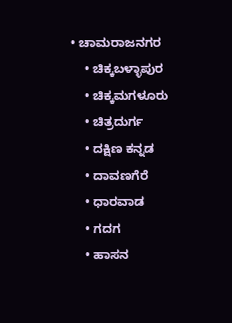• ಚಾಮರಾಜನಗರ
    • ಚಿಕ್ಕಬಳ್ಳಾಪುರ
    • ಚಿಕ್ಕಮಗಳೂರು
    • ಚಿತ್ರದುರ್ಗ
    • ದಕ್ಷಿಣ ಕನ್ನಡ
    • ದಾವಣಗೆರೆ
    • ಧಾರವಾಡ
    • ಗದಗ
    • ಹಾಸನ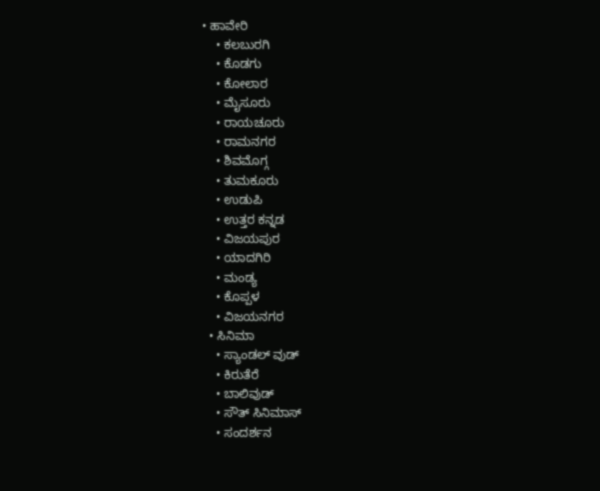• ಹಾವೇರಿ
    • ಕಲಬುರಗಿ
    • ಕೊಡಗು
    • ಕೋಲಾರ
    • ಮೈಸೂರು
    • ರಾಯಚೂರು
    • ರಾಮನಗರ
    • ಶಿವಮೊಗ್ಗ
    • ತುಮಕೂರು
    • ಉಡುಪಿ
    • ಉತ್ತರ ಕನ್ನಡ
    • ವಿಜಯಪುರ
    • ಯಾದಗಿರಿ
    • ಮಂಡ್ಯ
    • ಕೊಪ್ಪಳ
    • ವಿಜಯನಗರ
  • ಸಿನಿಮಾ
    • ಸ್ಯಾಂಡಲ್ ವುಡ್
    • ಕಿರುತೆರೆ
    • ಬಾಲಿವುಡ್
    • ಸೌತ್ ಸಿನಿಮಾಸ್
    • ಸಂದರ್ಶನ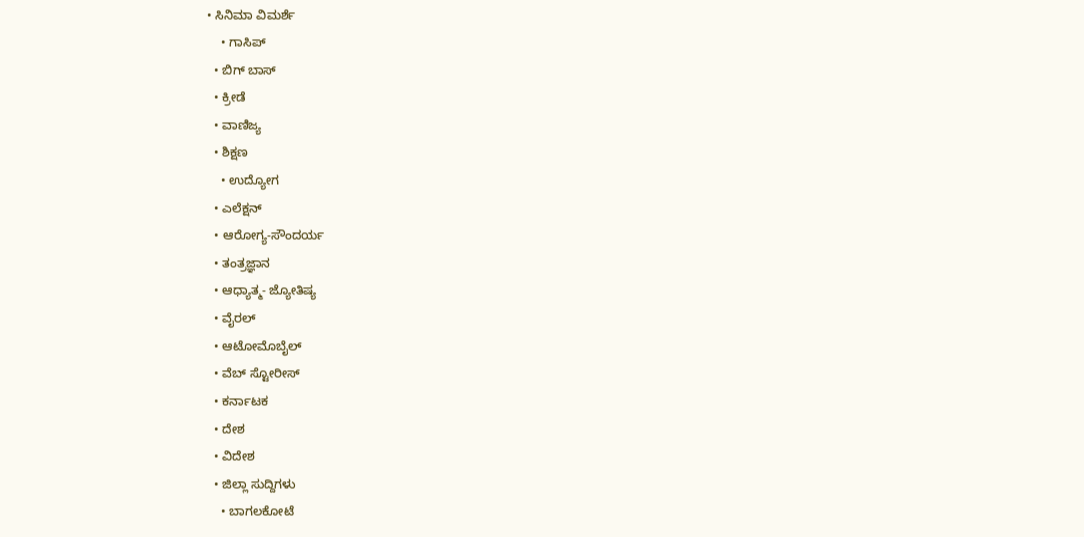• ಸಿನಿಮಾ ವಿಮರ್ಶೆ
    • ಗಾಸಿಪ್
  • ಬಿಗ್ ಬಾಸ್
  • ಕ್ರೀಡೆ
  • ವಾಣಿಜ್ಯ
  • ಶಿಕ್ಷಣ
    • ಉದ್ಯೋಗ
  • ಎಲೆಕ್ಷನ್
  • ಆರೋಗ್ಯ-ಸೌಂದರ್ಯ
  • ತಂತ್ರಜ್ಞಾನ
  • ಆಧ್ಯಾತ್ಮ- ಜ್ಯೋತಿಷ್ಯ
  • ವೈರಲ್
  • ಆಟೋಮೊಬೈಲ್
  • ವೆಬ್ ಸ್ಟೋರೀಸ್
  • ಕರ್ನಾಟಕ
  • ದೇಶ
  • ವಿದೇಶ
  • ಜಿಲ್ಲಾ ಸುದ್ದಿಗಳು
    • ಬಾಗಲಕೋಟೆ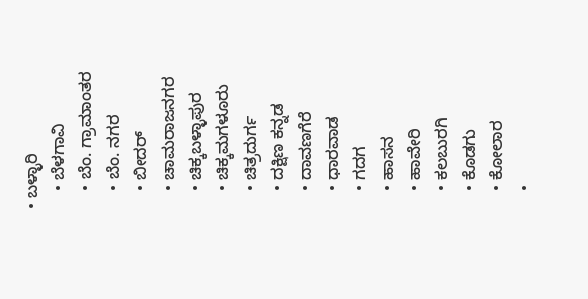• ಬಳ್ಳಾರಿ
    • ಬೆಳಗಾವಿ
    • ಬೆಂ. ಗ್ರಾಮಾಂತರ
    • ಬೆಂ. ನಗರ
    • ಬೀದರ್
    • ಚಾಮರಾಜನಗರ
    • ಚಿಕ್ಕಬಳ್ಳಾಪುರ
    • ಚಿಕ್ಕಮಗಳೂರು
    • ಚಿತ್ರದುರ್ಗ
    • ದಕ್ಷಿಣ ಕನ್ನಡ
    • ದಾವಣಗೆರೆ
    • ಧಾರವಾಡ
    • ಗದಗ
    • ಹಾಸನ
    • ಹಾವೇರಿ
    • ಕಲಬುರಗಿ
    • ಕೊಡಗು
    • ಕೋಲಾರ
    •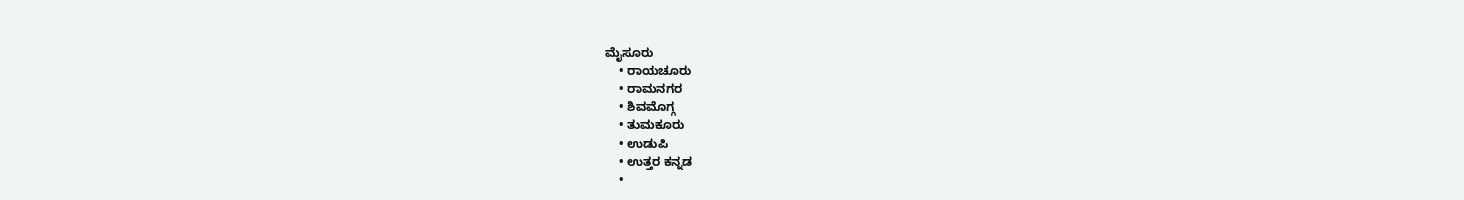ಮೈಸೂರು
    • ರಾಯಚೂರು
    • ರಾಮನಗರ
    • ಶಿವಮೊಗ್ಗ
    • ತುಮಕೂರು
    • ಉಡುಪಿ
    • ಉತ್ತರ ಕನ್ನಡ
    •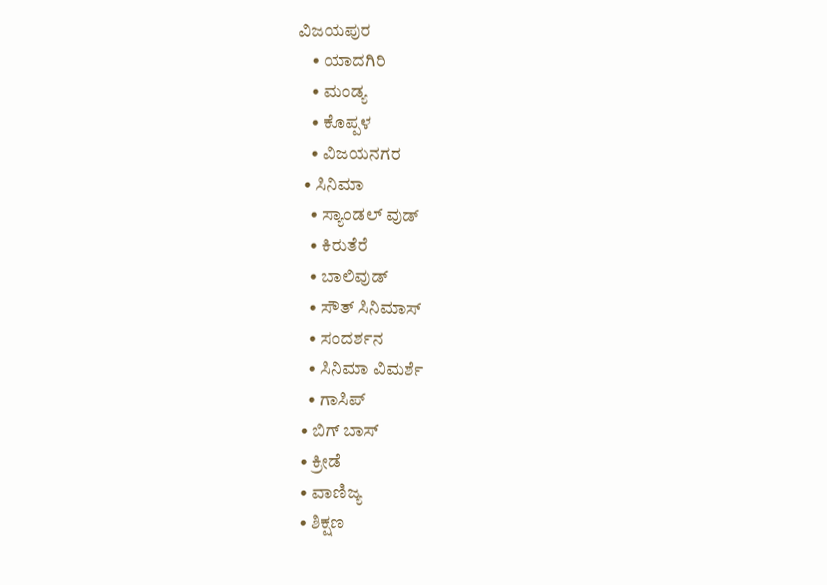ವಿಜಯಪುರ
    • ಯಾದಗಿರಿ
    • ಮಂಡ್ಯ
    • ಕೊಪ್ಪಳ
    • ವಿಜಯನಗರ
  • ಸಿನಿಮಾ
    • ಸ್ಯಾಂಡಲ್ ವುಡ್
    • ಕಿರುತೆರೆ
    • ಬಾಲಿವುಡ್
    • ಸೌತ್ ಸಿನಿಮಾಸ್
    • ಸಂದರ್ಶನ
    • ಸಿನಿಮಾ ವಿಮರ್ಶೆ
    • ಗಾಸಿಪ್
  • ಬಿಗ್ ಬಾಸ್
  • ಕ್ರೀಡೆ
  • ವಾಣಿಜ್ಯ
  • ಶಿಕ್ಷಣ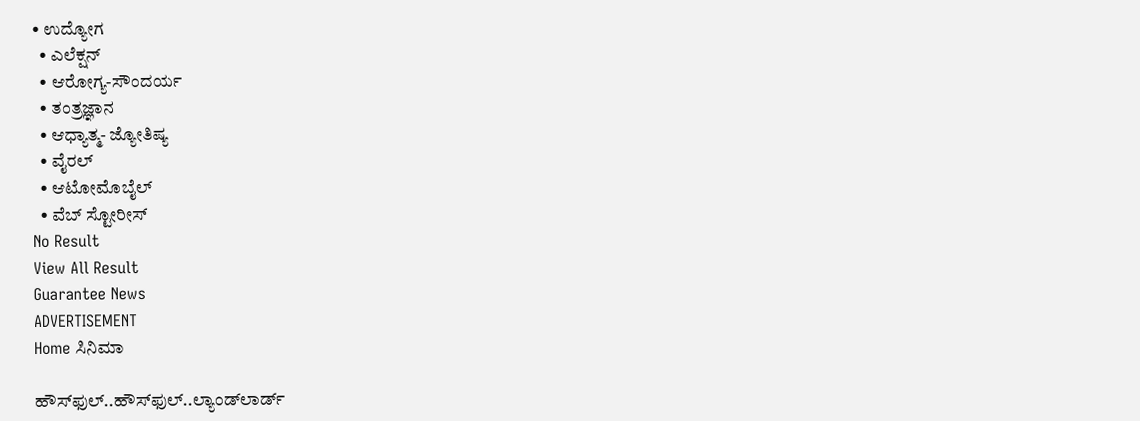• ಉದ್ಯೋಗ
  • ಎಲೆಕ್ಷನ್
  • ಆರೋಗ್ಯ-ಸೌಂದರ್ಯ
  • ತಂತ್ರಜ್ಞಾನ
  • ಆಧ್ಯಾತ್ಮ- ಜ್ಯೋತಿಷ್ಯ
  • ವೈರಲ್
  • ಆಟೋಮೊಬೈಲ್
  • ವೆಬ್ ಸ್ಟೋರೀಸ್
No Result
View All Result
Guarantee News
ADVERTISEMENT
Home ಸಿನಿಮಾ

ಹೌಸ್‌‌ಫುಲ್..ಹೌಸ್‌ಫುಲ್..ಲ್ಯಾಂಡ್‌ಲಾರ್ಡ್‌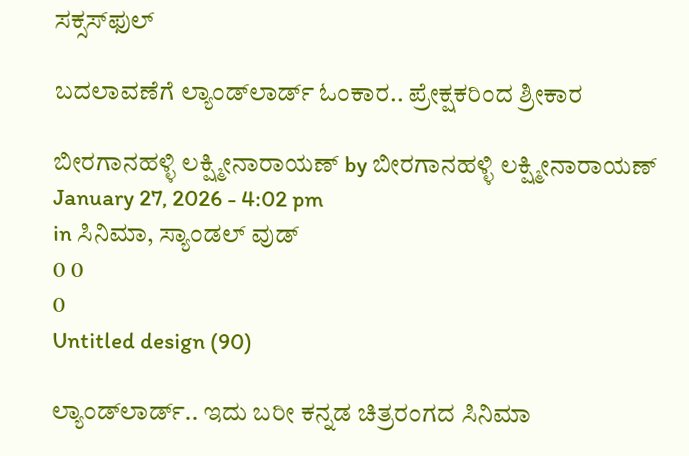ಸಕ್ಸಸ್‌ಫುಲ್

ಬದಲಾವಣೆಗೆ ಲ್ಯಾಂಡ್‌ಲಾರ್ಡ್‌ ಓಂಕಾರ.. ಪ್ರೇಕ್ಷಕರಿಂದ ಶ್ರೀಕಾರ

ಬೀರಗಾನಹಳ್ಳಿ ಲಕ್ಷ್ಮೀನಾರಾಯಣ್ by ಬೀರಗಾನಹಳ್ಳಿ ಲಕ್ಷ್ಮೀನಾರಾಯಣ್
January 27, 2026 - 4:02 pm
in ಸಿನಿಮಾ, ಸ್ಯಾಂಡಲ್ ವುಡ್
0 0
0
Untitled design (90)

ಲ್ಯಾಂಡ್‌ಲಾರ್ಡ್‌.. ಇದು ಬರೀ ಕನ್ನಡ ಚಿತ್ರರಂಗದ ಸಿನಿಮಾ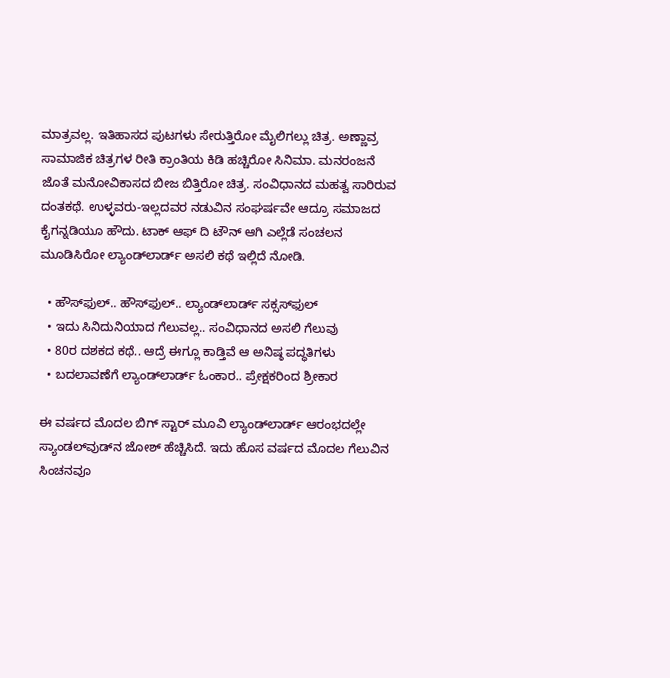ಮಾತ್ರವಲ್ಲ. ಇತಿಹಾಸದ ಪುಟಗಳು ಸೇರುತ್ತಿರೋ ಮೈಲಿಗಲ್ಲು ಚಿತ್ರ. ಅಣ್ಣಾವ್ರ ಸಾಮಾಜಿಕ ಚಿತ್ರಗಳ ರೀತಿ ಕ್ರಾಂತಿಯ ಕಿಡಿ ಹಚ್ಚಿರೋ ಸಿನಿಮಾ. ಮನರಂಜನೆ ಜೊತೆ ಮನೋವಿಕಾಸದ ಬೀಜ ಬಿತ್ತಿರೋ ಚಿತ್ರ. ಸಂವಿಧಾನದ ಮಹತ್ವ ಸಾರಿರುವ ದಂತಕಥೆ. ಉಳ್ಳವರು-ಇಲ್ಲದವರ ನಡುವಿನ ಸಂಘರ್ಷವೇ ಆದ್ರೂ ಸಮಾಜದ ಕೈಗನ್ನಡಿಯೂ ಹೌದು. ಟಾಕ್ ಆಫ್ ದಿ ಟೌನ್ ಆಗಿ ಎಲ್ಲೆಡೆ ಸಂಚಲನ ಮೂಡಿಸಿರೋ ಲ್ಯಾಂಡ್‌ಲಾರ್ಡ್‌ ಅಸಲಿ ಕಥೆ ಇಲ್ಲಿದೆ ನೋಡಿ.

  • ಹೌಸ್‌‌ಫುಲ್.. ಹೌಸ್‌ಫುಲ್.. ಲ್ಯಾಂಡ್‌ಲಾರ್ಡ್‌ ಸಕ್ಸಸ್‌ಫುಲ್
  • ಇದು ಸಿನಿದುನಿಯಾದ ಗೆಲುವಲ್ಲ.. ಸಂವಿಧಾನದ ಅಸಲಿ ಗೆಲುವು
  • 80ರ ದಶಕದ ಕಥೆ.. ಆದ್ರೆ ಈಗ್ಲೂ ಕಾಡ್ತಿವೆ ಆ ಅನಿಷ್ಠ ಪದ್ಧತಿಗಳು
  • ಬದಲಾವಣೆಗೆ ಲ್ಯಾಂಡ್‌ಲಾರ್ಡ್‌ ಓಂಕಾರ.. ಪ್ರೇಕ್ಷಕರಿಂದ ಶ್ರೀಕಾರ

ಈ ವರ್ಷದ ಮೊದಲ ಬಿಗ್ ಸ್ಟಾರ್ ಮೂವಿ ಲ್ಯಾಂಡ್‌ಲಾರ್ಡ್‌ ಆರಂಭದಲ್ಲೇ ಸ್ಯಾಂಡಲ್‌ವುಡ್‌ನ ಜೋಶ್ ಹೆಚ್ಚಿಸಿದೆ. ಇದು ಹೊಸ ವರ್ಷದ ಮೊದಲ ಗೆಲುವಿನ ಸಿಂಚನವೂ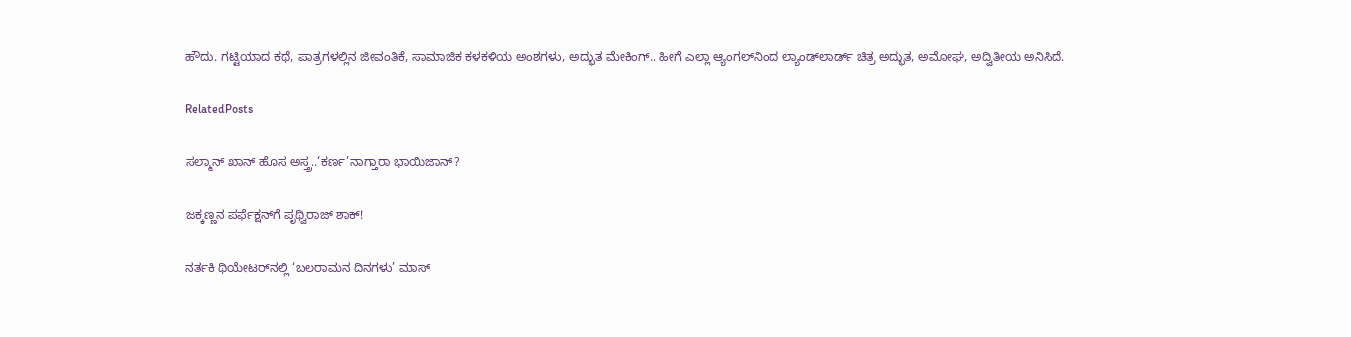ಹೌದು. ಗಟ್ಟಿಯಾದ ಕಥೆ, ಪಾತ್ರಗಳಲ್ಲಿನ ಜೀವಂತಿಕೆ, ಸಾಮಾಜಿಕ ಕಳಕಳಿಯ ಅಂಶಗಳು, ಅದ್ಭುತ ಮೇಕಿಂಗ್.. ಹೀಗೆ ಎಲ್ಲಾ ಆ್ಯಂಗಲ್‌ನಿಂದ ಲ್ಯಾಂಡ್‌ಲಾರ್ಡ್‌ ಚಿತ್ರ ಅದ್ಭುತ, ಅಮೋಘ, ಅದ್ವಿತೀಯ ಅನಿಸಿದೆ.

RelatedPosts

ಸಲ್ಮಾನ್ ಖಾನ್ ಹೊಸ ಅಸ್ತ್ರ..‘ಕರ್ಣ’ನಾಗ್ತಾರಾ ಭಾಯಿ‌ಜಾನ್?

ಜಕ್ಕಣ್ಣನ ಪರ್ಫೆಕ್ಷನ್‌ಗೆ ಪೃಥ್ವಿರಾಜ್ ಶಾಕ್!

ನರ್ತಕಿ ಥಿಯೇಟರ್‌ನಲ್ಲಿ ‘ಬಲರಾಮನ ದಿನಗಳು’ ಮಾಸ್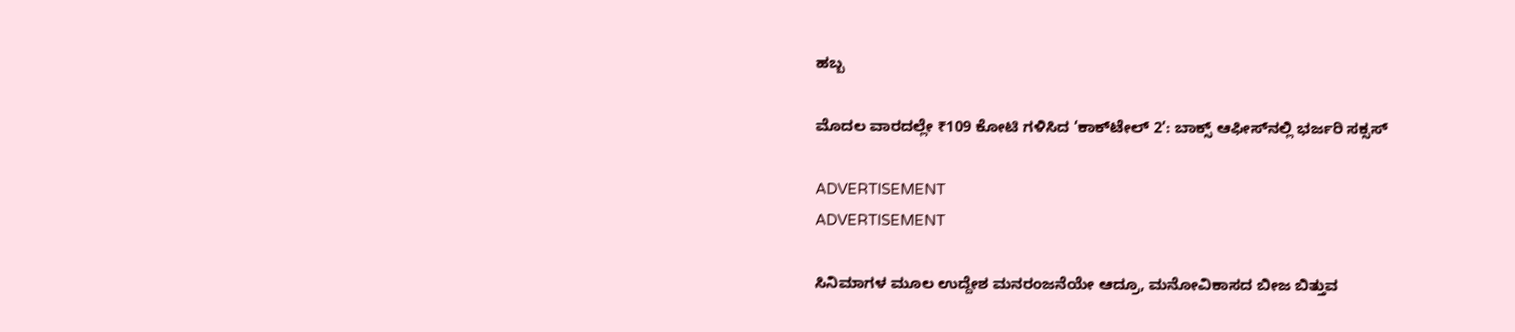ಹಬ್ಬ

ಮೊದಲ ವಾರದಲ್ಲೇ ₹109 ಕೋಟಿ ಗಳಿಸಿದ ‘ಕಾಕ್‌ಟೇಲ್ 2’: ಬಾಕ್ಸ್ ಆಫೀಸ್‌ನಲ್ಲಿ ಭರ್ಜರಿ ಸಕ್ಸಸ್

ADVERTISEMENT
ADVERTISEMENT

ಸಿನಿಮಾಗಳ ಮೂಲ ಉದ್ದೇಶ ಮನರಂಜನೆಯೇ ಆದ್ರೂ, ಮನೋವಿಕಾಸದ ಬೀಜ ಬಿತ್ತುವ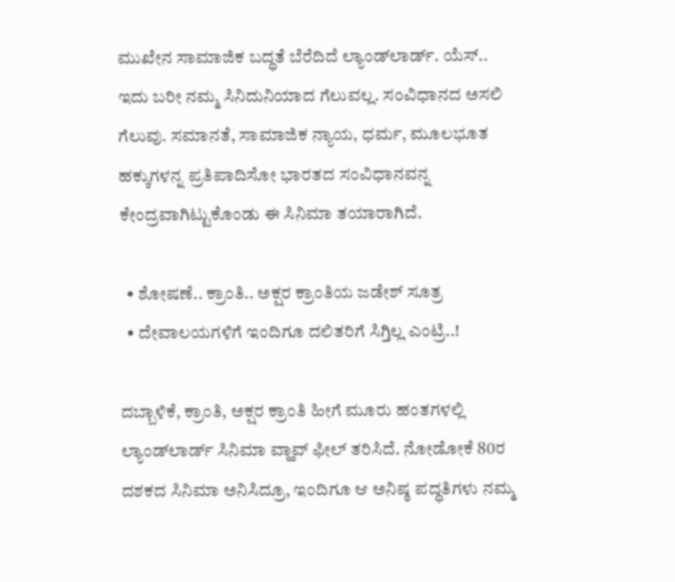ಮುಖೇನ ಸಾಮಾಜಿಕ ಬದ್ಧತೆ ಬೆರೆದಿದೆ ಲ್ಯಾಂಡ್‌ಲಾರ್ಡ್‌. ಯೆಸ್.. ಇದು ಬರೀ ನಮ್ಮ ಸಿನಿದುನಿಯಾದ ಗೆಲುವಲ್ಲ. ಸಂವಿಧಾನದ ಅಸಲಿ ಗೆಲುವು. ಸಮಾನತೆ, ಸಾಮಾಜಿಕ ನ್ಯಾಯ, ಧರ್ಮ, ಮೂಲಭೂತ ಹಕ್ಕುಗಳನ್ನ ಪ್ರತಿಪಾದಿಸೋ ಭಾರತದ ಸಂವಿಧಾನವನ್ನ ಕೇಂದ್ರವಾಗಿಟ್ಟುಕೊಂಡು ಈ ಸಿನಿಮಾ ತಯಾರಾಗಿದೆ.

  • ಶೋಷಣೆ.. ಕ್ರಾಂತಿ.. ಅಕ್ಷರ ಕ್ರಾಂತಿಯ ಜಡೇಶ್ ಸೂತ್ರ
  • ದೇವಾಲಯಗಳಿಗೆ ಇಂದಿಗೂ ದಲಿತರಿಗೆ ಸಿಗ್ತಿಲ್ಲ ಎಂಟ್ರಿ..!

ದಬ್ಬಾಳಿಕೆ, ಕ್ರಾಂತಿ, ಅಕ್ಷರ ಕ್ರಾಂತಿ ಹೀಗೆ ಮೂರು ಹಂತಗಳಲ್ಲಿ ಲ್ಯಾಂಡ್‌ಲಾರ್ಡ್‌ ಸಿನಿಮಾ ವ್ಹಾವ್ ಫೀಲ್ ತರಿಸಿದೆ. ನೋಡೋಕೆ 80ರ ದಶಕದ ಸಿನಿಮಾ ಅನಿಸಿದ್ರೂ, ಇಂದಿಗೂ ಆ ಅನಿಷ್ಠ ಪದ್ಧತಿಗಳು ನಮ್ಮ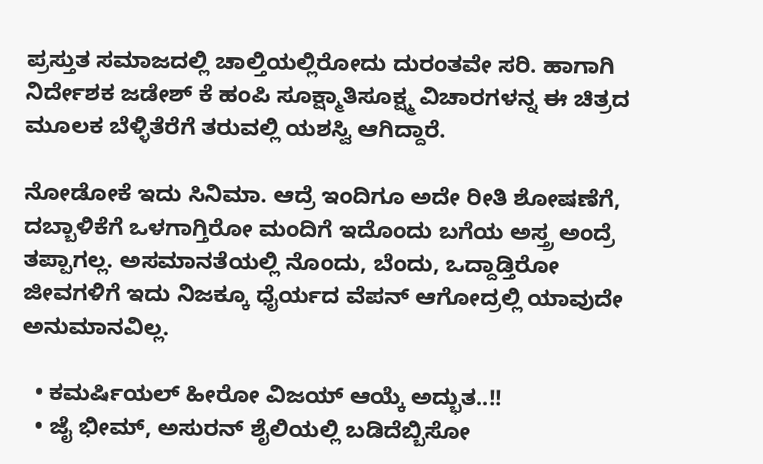ಪ್ರಸ್ತುತ ಸಮಾಜದಲ್ಲಿ ಚಾಲ್ತಿಯಲ್ಲಿರೋದು ದುರಂತವೇ ಸರಿ. ಹಾಗಾಗಿ ನಿರ್ದೇಶಕ ಜಡೇಶ್ ಕೆ ಹಂಪಿ ಸೂಕ್ಷ್ಮಾತಿಸೂಕ್ಷ್ಮ ವಿಚಾರಗಳನ್ನ ಈ ಚಿತ್ರದ ಮೂಲಕ ಬೆಳ್ಳಿತೆರೆಗೆ ತರುವಲ್ಲಿ ಯಶಸ್ವಿ ಆಗಿದ್ದಾರೆ.

ನೋಡೋಕೆ ಇದು ಸಿನಿಮಾ. ಆದ್ರೆ ಇಂದಿಗೂ ಅದೇ ರೀತಿ ಶೋಷಣೆಗೆ, ದಬ್ಬಾಳಿಕೆಗೆ ಒಳಗಾಗ್ತಿರೋ ಮಂದಿಗೆ ಇದೊಂದು ಬಗೆಯ ಅಸ್ತ್ರ ಅಂದ್ರೆ ತಪ್ಪಾಗಲ್ಲ. ಅಸಮಾನತೆಯಲ್ಲಿ ನೊಂದು, ಬೆಂದು, ಒದ್ದಾಡ್ತಿರೋ ಜೀವಗಳಿಗೆ ಇದು ನಿಜಕ್ಕೂ ಧೈರ್ಯದ ವೆಪನ್ ಆಗೋದ್ರಲ್ಲಿ ಯಾವುದೇ ಅನುಮಾನವಿಲ್ಲ.

  • ಕಮರ್ಷಿಯಲ್ ಹೀರೋ ವಿಜಯ್ ಆಯ್ಕೆ ಅದ್ಭುತ..!!
  • ಜೈ ಭೀಮ್, ಅಸುರನ್ ಶೈಲಿಯಲ್ಲಿ ಬಡಿದೆಬ್ಬಿಸೋ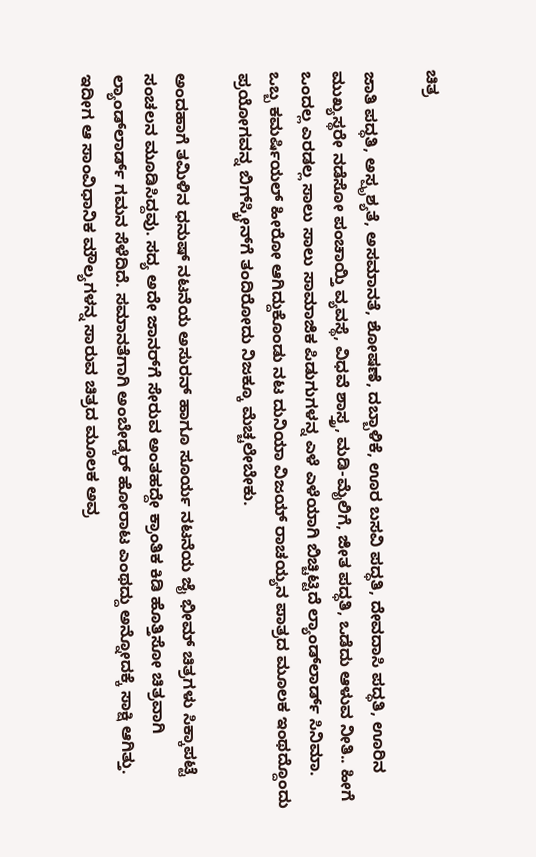ಚಿತ್ರ

ಜಾತಿ ಪದ್ಧತಿ, ಅಸ್ಪೃಶ್ಯತೆ, ಅಸಮಾನತೆ, ಶೋಷಣೆ, ದಬ್ಬಾಳಿಕೆ, ಊರ ಬಸವಿ ಪದ್ಧತಿ, ದೇವದಾಸಿ ಪದ್ಧತಿ, ಊರಿನ ಮುಖ್ಯಸ್ಥರೇ ನಡೆಸೋ ಪಂಚಾಯ್ತಿ ವ್ಯವಸ್ಥೆ, ವಿಧವೆ ಶಾಸ್ತ್ರ, ಮಡಿ-ಮೈಲಿಗೆ, ಜೀತ ಪದ್ಧತಿ, ಒಡೆದು ಆಳುವ ನೀತಿ.. ಹೀಗೆ ಒಂದಲ್ಲ ಎರಡಲ್ಲ ಸಾಲು ಸಾಲು ಸಾಮಾಜಿಕ ಪಿಡುಗುಗಳನ್ನ ಎಳೆ ಎಳೆಯಾಗಿ ಬಿಚ್ಚಿಟ್ಟಿದೆ ಲ್ಯಾಂಡ್‌ಲಾರ್ಡ್‌ ಸಿನಿಮಾ. ಒಬ್ಬ ಕಮರ್ಷಿಯಲ್ ಹೀರೋ ಆಗಿದ್ದುಕೊಂಡು ನಟ ದುನಿಯಾ ವಿಜಯ್ ರಾಚಯ್ಯನ ಪಾತ್ರದ ಮೂಲಕ ಇಂಥದ್ದೊಂದು ಪ್ರಯೋಗವನ್ನ ಬಿಗ್‌‌ಸ್ಕ್ರೀನ್‌ಗೆ ತಂದಿರೋದು ನಿಜಕ್ಕೂ ಮೆಚ್ಚಲೇಬೇಕು.

ಅಂದಹಾಗೆ ತಮಿಳಿನ ಧನುಷ್ ನಟನೆಯ ಅಸುರನ್ ಹಾಗೂ ಸೂರ್ಯ ನಟನೆಯ ಜೈ ಭೀಮ್ ಚಿತ್ರಗಳು ಸಿಕ್ಕಾಪಟ್ಟೆ ಸಂಚಲನ ಮೂಡಿಸಿದ್ದವು. ಸದ್ಯ ಅದೇ ಜಾನರ್‌ಗೆ ಸೇರುವ ಅಂತಹದ್ದೇ ಕ್ರಾಂತಿಕ ಕಿಡಿ ಹೊತ್ತಿಸೋ ಚಿತ್ರವಾಗಿ ಲ್ಯಾಂಡ್‌ಲಾರ್ಡ್‌ ಗಮನ ಸೆಳೆದಿದೆ. ಸಮಾನತೆಗಾಗಿ ಅಂಬೇಡ್ಕರ್ ಹೋರಾಟ ಎಂಥದ್ದು ಅನ್ನೋದಕ್ಕೆ ಸಾಕ್ಷಿ ಆಗಿತ್ತು. ಇದೀಗ ಆ ಸಾಂವಿಧಾನಿಕ ಮೌಲ್ಯಗಳನ್ನ ಸಾರುವ ಚಿತ್ರದ ಮೂಲಕ ಅವ್ರ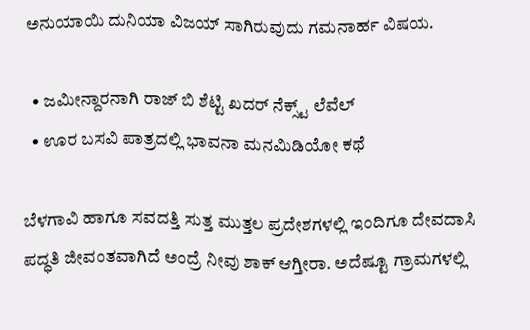ಅನುಯಾಯಿ ದುನಿಯಾ ವಿಜಯ್ ಸಾಗಿರುವುದು ಗಮನಾರ್ಹ ವಿಷಯ.

  • ಜಮೀನ್ದಾರನಾಗಿ ರಾಜ್ ಬಿ ಶೆಟ್ಟಿ ಖದರ್ ನೆಕ್ಸ್ಟ್ ಲೆವೆಲ್
  • ಊರ ಬಸವಿ ಪಾತ್ರದಲ್ಲಿ ಭಾವನಾ ಮನಮಿಡಿಯೋ ಕಥೆ

ಬೆಳಗಾವಿ ಹಾಗೂ ಸವದತ್ತಿ ಸುತ್ತ ಮುತ್ತಲ ಪ್ರದೇಶಗಳಲ್ಲಿ ಇಂದಿಗೂ ದೇವದಾಸಿ ಪದ್ಧತಿ ಜೀವಂತವಾಗಿದೆ ಅಂದ್ರೆ ನೀವು ಶಾಕ್ ಆಗ್ತೀರಾ. ಅದೆಷ್ಟೂ ಗ್ರಾಮಗಳಲ್ಲಿ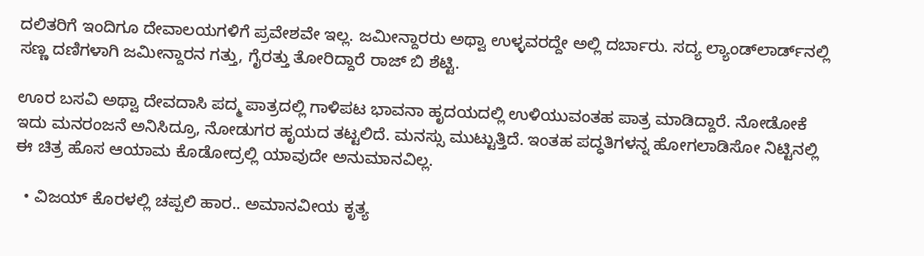ದಲಿತರಿಗೆ ಇಂದಿಗೂ ದೇವಾಲಯಗಳಿಗೆ ಪ್ರವೇಶವೇ ಇಲ್ಲ. ಜಮೀನ್ದಾರರು ಅಥ್ವಾ ಉಳ್ಳವರದ್ದೇ ಅಲ್ಲಿ ದರ್ಬಾರು. ಸದ್ಯ ಲ್ಯಾಂಡ್‌ಲಾರ್ಡ್‌ನಲ್ಲಿ ಸಣ್ಣ ದಣಿಗಳಾಗಿ ಜಮೀನ್ದಾರನ ಗತ್ತು, ಗೈರತ್ತು ತೋರಿದ್ದಾರೆ ರಾಜ್ ಬಿ ಶೆಟ್ಟಿ.

ಊರ ಬಸವಿ ಅಥ್ವಾ ದೇವದಾಸಿ ಪದ್ಮ ಪಾತ್ರದಲ್ಲಿ ಗಾಳಿಪಟ ಭಾವನಾ ಹೃದಯದಲ್ಲಿ ಉಳಿಯುವಂತಹ ಪಾತ್ರ ಮಾಡಿದ್ದಾರೆ. ನೋಡೋಕೆ ಇದು ಮನರಂಜನೆ ಅನಿಸಿದ್ರೂ, ನೋಡುಗರ ಹೃಯದ ತಟ್ಟಲಿದೆ. ಮನಸ್ಸು ಮುಟ್ಟುತ್ತಿದೆ. ಇಂತಹ ಪದ್ಧತಿಗಳನ್ನ ಹೋಗಲಾಡಿಸೋ ನಿಟ್ಟಿನಲ್ಲಿ ಈ ಚಿತ್ರ ಹೊಸ ಆಯಾಮ ಕೊಡೋದ್ರಲ್ಲಿ ಯಾವುದೇ ಅನುಮಾನವಿಲ್ಲ.

  • ವಿಜಯ್ ಕೊರಳಲ್ಲಿ ಚಪ್ಪಲಿ ಹಾರ.. ಅಮಾನವೀಯ ಕೃತ್ಯ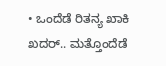• ಒಂದೆಡೆ ರಿತನ್ಯ ಖಾಕಿ ಖದರ್.. ಮತ್ತೊಂದೆಡೆ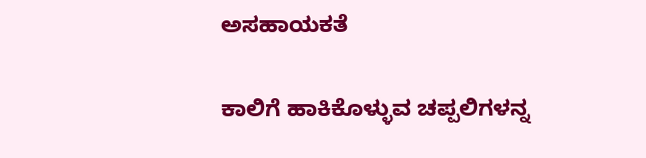ಅಸಹಾಯಕತೆ

ಕಾಲಿಗೆ ಹಾಕಿಕೊಳ್ಳುವ ಚಪ್ಪಲಿಗಳನ್ನ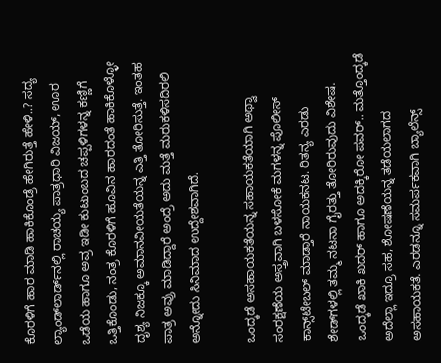ಕೊರಳಿಗೆ ಹಾರ ಮಾಡಿ ಹಾಕಿಕೊಂಡ್ರೆ ಹೇಗಿರುತ್ತೆ ಹೇಳಿ..? ಸದ್ಯ ಲ್ಯಾಂಡ್‌ಲಾರ್ಡ್‌ನಲ್ಲಿ ರಾಚಯ್ಯ ಪಾತ್ರಧಾರಿ ವಿಜಯ್, ಊರ ಒಡೆಯ ಹಾಗೂ ಅವ್ರ ಇಡೀ ಕುಟುಂಬದ ಚಪ್ಪಳಿಗಳನ್ನ ಕಣ್ಣಿಗೆ ಒತ್ತಿಕೊಂಡು, ನಂತ್ರ ಕೊರಳಿಗೆ ಹೂವಿನ ಹಾರದಂತೆ ಹಾಕಿಕೊಳ್ಳೋ ದೃಶ್ಯ ನಿಜಕ್ಕೂ ಅಮಾನವೀಯತೆಯನ್ನ ಎತ್ತಿ ತೋರಿಸುತ್ತೆ. ಇಂತಹ ಪಾತ್ರ ಅವ್ರು ಮಾಡಿದ್ದಾರೆ ಅಂದ್ರೆ ಅದು ಮತ್ತೆ ಮರುಕಳಿಸದಿರಲಿ ಅನ್ನೋದು ಸಿನಿಮಾದ ಉದ್ದೇಶವಾಗಿದೆ.

ಒಂದ್ಕಡೆ ಅಸಹಾಯಕತೆಯನ್ನ ಸಹಾಯಕತೆಯಾಗಿ ಅಥ್ವಾ ಸಂರಕ್ಷಣೆಯ ಅಸ್ತ್ರವಾಗಿ ಬಳಸೋಕೆ ಮಗಳನ್ನ ಪೊಲೀಸ್ ಕಾನ್ಸ್‌ಟೇಬಲ್ ಮಾಡ್ತಾರೆ ನಾಯಕನಟ. ರಿತನ್ಯ ಎರಡು ಶೇಡ್‌‌ಗಳಲ್ಲಿ ತಮ್ಮ ನಟನಾ ಗೈರತ್ತು ತೋರಿರುವುದು ವಿಶೇಷ. ಒಂದ್ಕಡೆ ಖಾಕಿ ಖದರ್‌ ಹಾಗೂ ಅದಕ್ಕಿರೋ ಪವರ್‌.. ಮತ್ತೊಂದ್ಕಡೆ ಅದೆಲ್ಲಾ ಇದ್ರೂ ಸಹ, ಶೋಷಣೆಯನ್ನ ತಡೆಯಲಾಗದ ಅಸಹಾಯಕತೆ. ಎರಡನ್ನೂ ಸಮರ್ಪಕವಾಗಿ ಬ್ಯಾಲೆನ್ಸ್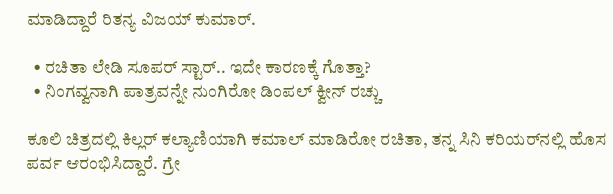ಮಾಡಿದ್ದಾರೆ ರಿತನ್ಯ ವಿಜಯ್ ಕುಮಾರ್.

  • ರಚಿತಾ ಲೇಡಿ ಸೂಪರ್ ಸ್ಟಾರ್.. ಇದೇ ಕಾರಣಕ್ಕೆ ಗೊತ್ತಾ?
  • ನಿಂಗವ್ವನಾಗಿ ಪಾತ್ರವನ್ನೇ ನುಂಗಿರೋ ಡಿಂಪಲ್ ಕ್ವೀನ್ ರಚ್ಚು

ಕೂಲಿ ಚಿತ್ರದಲ್ಲಿ ಕಿಲ್ಲರ್ ಕಲ್ಯಾಣಿಯಾಗಿ ಕಮಾಲ್ ಮಾಡಿರೋ ರಚಿತಾ, ತನ್ನ ಸಿನಿ ಕರಿಯರ್‌‌ನಲ್ಲಿ ಹೊಸ ಪರ್ವ ಆರಂಭಿಸಿದ್ದಾರೆ. ಗ್ರೇ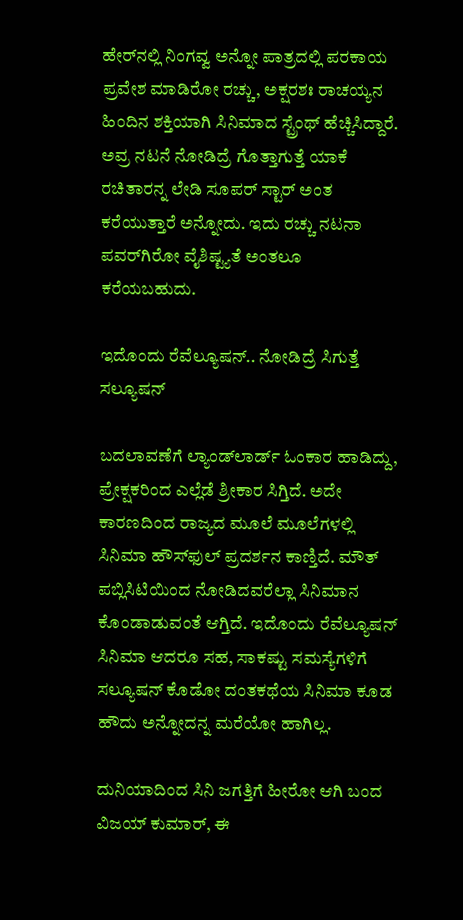ಹೇರ್‌ನಲ್ಲಿ ನಿಂಗವ್ವ ಅನ್ನೋ ಪಾತ್ರದಲ್ಲಿ ಪರಕಾಯ ಪ್ರವೇಶ ಮಾಡಿರೋ ರಚ್ಚು, ಅಕ್ಷರಶಃ ರಾಚಯ್ಯನ ಹಿಂದಿನ ಶಕ್ತಿಯಾಗಿ ಸಿನಿಮಾದ ಸ್ಟ್ರೆಂಥ್ ಹೆಚ್ಚಿಸಿದ್ದಾರೆ. ಅವ್ರ ನಟನೆ ನೋಡಿದ್ರೆ ಗೊತ್ತಾಗುತ್ತೆ ಯಾಕೆ ರಚಿತಾರನ್ನ ಲೇಡಿ ಸೂಪರ್ ಸ್ಟಾರ್ ಅಂತ ಕರೆಯುತ್ತಾರೆ ಅನ್ನೋದು. ಇದು ರಚ್ಚು ನಟನಾ ಪವರ್‌ಗಿರೋ ವೈಶಿಷ್ಟ್ಯತೆ ಅಂತಲೂ ಕರೆಯಬಹುದು.

ಇದೊಂದು ರೆವೆಲ್ಯೂಷನ್.. ನೋಡಿದ್ರೆ ಸಿಗುತ್ತೆ ಸಲ್ಯೂಷನ್

ಬದಲಾವಣೆಗೆ ಲ್ಯಾಂಡ್‌ಲಾರ್ಡ್‌ ಓಂಕಾರ ಹಾಡಿದ್ದು, ಪ್ರೇಕ್ಷಕರಿಂದ ಎಲ್ಲೆಡೆ ಶ್ರೀಕಾರ ಸಿಗ್ತಿದೆ. ಅದೇ ಕಾರಣದಿಂದ ರಾಜ್ಯದ ಮೂಲೆ ಮೂಲೆಗಳಲ್ಲಿ ಸಿನಿಮಾ ಹೌಸ್‌ಫುಲ್ ಪ್ರದರ್ಶನ ಕಾಣ್ತಿದೆ. ಮೌತ್ ಪಬ್ಲಿಸಿಟಿಯಿಂದ ನೋಡಿದವರೆಲ್ಲಾ ಸಿನಿಮಾನ ಕೊಂಡಾಡುವಂತೆ ಆಗ್ತಿದೆ. ಇದೊಂದು ರೆವೆಲ್ಯೂಷನ್‌ ಸಿನಿಮಾ ಆದರೂ ಸಹ, ಸಾಕಷ್ಟು ಸಮಸ್ಯೆಗಳಿಗೆ ಸಲ್ಯೂಷನ್ ಕೊಡೋ ದಂತಕಥೆಯ ಸಿನಿಮಾ ಕೂಡ ಹೌದು ಅನ್ನೋದನ್ನ ಮರೆಯೋ ಹಾಗಿಲ್ಲ.

ದುನಿಯಾದಿಂದ ಸಿನಿ ಜಗತ್ತಿಗೆ ಹೀರೋ ಆಗಿ ಬಂದ ವಿಜಯ್‌ ಕುಮಾರ್, ಈ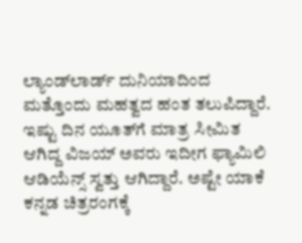ಲ್ಯಾಂಡ್‌ಲಾರ್ಡ್‌ ದುನಿಯಾದಿಂದ ಮತ್ತೊಂದು ಮಹತ್ವದ ಹಂತ ತಲುಪಿದ್ದಾರೆ. ಇಷ್ಟು ದಿನ ಯೂತ್‌ಗೆ ಮಾತ್ರ ಸೀಮಿತ ಆಗಿದ್ದ ವಿಜಯ್ ಅವರು ಇದೀಗ ಫ್ಯಾಮಿಲಿ ಆಡಿಯೆನ್ಸ್ ಸ್ವತ್ತು ಆಗಿದ್ದಾರೆ. ಅಷ್ಟೇ ಯಾಕೆ ಕನ್ನಡ ಚಿತ್ರರಂಗಕ್ಕೆ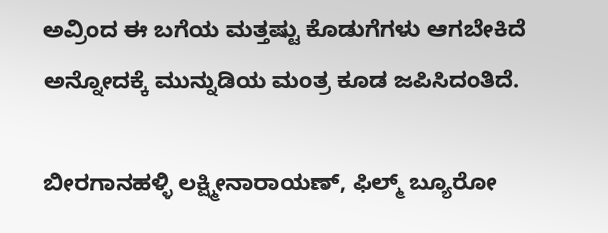ಅವ್ರಿಂದ ಈ ಬಗೆಯ ಮತ್ತಷ್ಟು ಕೊಡುಗೆಗಳು ಆಗಬೇಕಿದೆ ಅನ್ನೋದಕ್ಕೆ ಮುನ್ನುಡಿಯ ಮಂತ್ರ ಕೂಡ ಜಪಿಸಿದಂತಿದೆ.

ಬೀರಗಾನಹಳ್ಳಿ ಲಕ್ಷ್ಮೀನಾರಾಯಣ್, ಫಿಲ್ಮ್ ಬ್ಯೂರೋ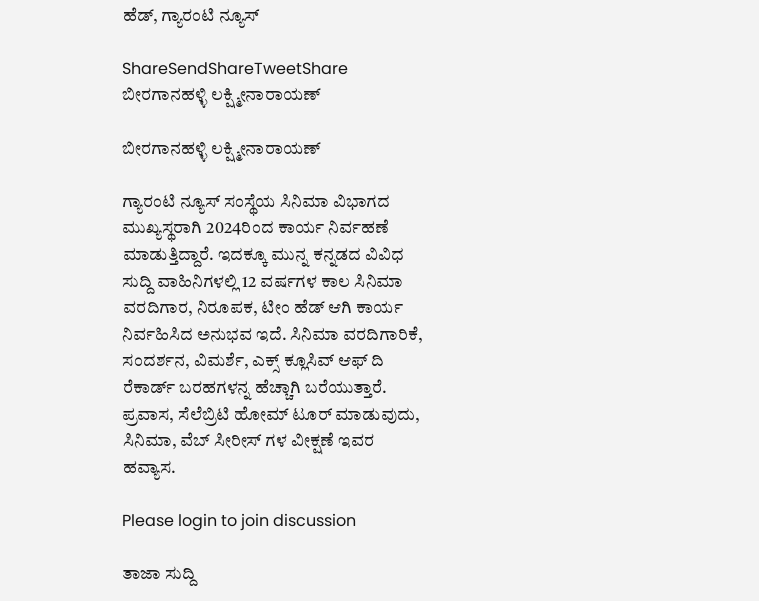ಹೆಡ್, ಗ್ಯಾರಂಟಿ ನ್ಯೂಸ್

ShareSendShareTweetShare
ಬೀರಗಾನಹಳ್ಳಿ ಲಕ್ಷ್ಮೀನಾರಾಯಣ್

ಬೀರಗಾನಹಳ್ಳಿ ಲಕ್ಷ್ಮೀನಾರಾಯಣ್

ಗ್ಯಾರಂಟಿ ನ್ಯೂಸ್ ಸಂಸ್ಥೆಯ ಸಿನಿಮಾ ವಿಭಾಗದ ಮುಖ್ಯಸ್ಥರಾಗಿ 2024ರಿಂದ ಕಾರ್ಯ ನಿರ್ವಹಣೆ ಮಾಡುತ್ತಿದ್ದಾರೆ. ಇದಕ್ಕೂ ಮುನ್ನ ಕನ್ನಡದ ವಿವಿಧ ಸುದ್ದಿ ವಾಹಿನಿಗಳಲ್ಲಿ 12 ವರ್ಷಗಳ ಕಾಲ ಸಿನಿಮಾ ವರದಿಗಾರ, ನಿರೂಪಕ, ಟೀಂ ಹೆಡ್ ಆಗಿ ಕಾರ್ಯ ನಿರ್ವಹಿಸಿದ ಅನುಭವ ಇದೆ. ಸಿನಿಮಾ ವರದಿಗಾರಿಕೆ, ಸಂದರ್ಶನ, ವಿಮರ್ಶೆ, ಎಕ್ಸ್ ಕ್ಲೂಸಿವ್ ಆಫ್ ದಿ ರೆಕಾರ್ಡ್ ಬರಹಗಳನ್ನ ಹೆಚ್ಚಾಗಿ ಬರೆಯುತ್ತಾರೆ. ಪ್ರವಾಸ, ಸೆಲೆಬ್ರಿಟಿ ಹೋಮ್ ಟೂರ್ ಮಾಡುವುದು, ಸಿನಿಮಾ, ವೆಬ್ ಸೀರೀಸ್ ಗಳ ವೀಕ್ಷಣೆ ಇವರ ಹವ್ಯಾಸ.

Please login to join discussion

ತಾಜಾ ಸುದ್ದಿ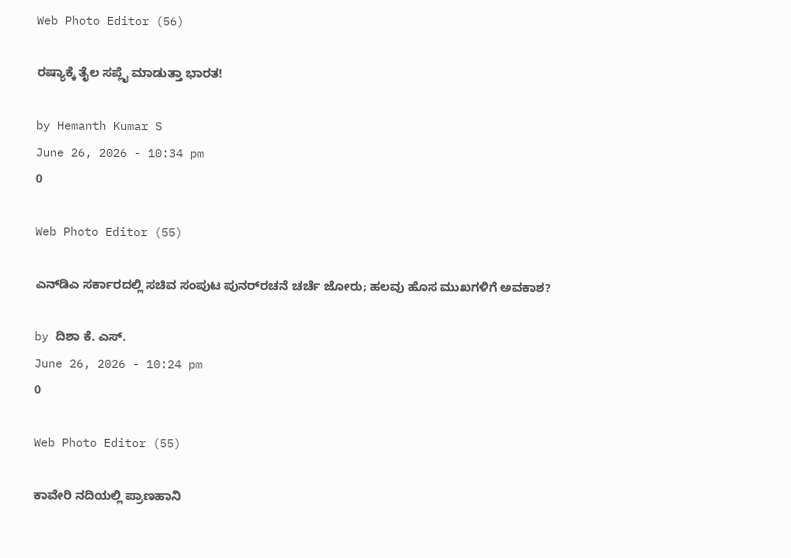Web Photo Editor (56)

ರಷ್ಯಾಕ್ಕೆ ತೈಲ ಸಪ್ಲೈ ಮಾಡುತ್ತಾ ಭಾರತ!

by Hemanth Kumar S
June 26, 2026 - 10:34 pm
0

Web Photo Editor (55)

ಎನ್‌ಡಿಎ ಸರ್ಕಾರದಲ್ಲಿ ಸಚಿವ ಸಂಪುಟ ಪುನರ್‌ರಚನೆ ಚರ್ಚೆ ಜೋರು; ಹಲವು ಹೊಸ ಮುಖಗಳಿಗೆ ಅವಕಾಶ?

by ದಿಶಾ ಕೆ. ಎಸ್.
June 26, 2026 - 10:24 pm
0

Web Photo Editor (55)

ಕಾವೇರಿ ನದಿಯಲ್ಲಿ ಪ್ರಾಣಹಾನಿ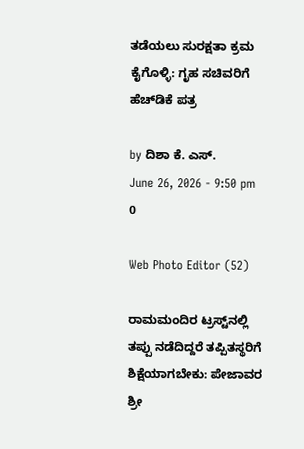ತಡೆಯಲು ಸುರಕ್ಷತಾ ಕ್ರಮ ಕೈಗೊಳ್ಳಿ: ಗೃಹ ಸಚಿವರಿಗೆ ಹೆಚ್‌ಡಿಕೆ ಪತ್ರ

by ದಿಶಾ ಕೆ. ಎಸ್.
June 26, 2026 - 9:50 pm
0

Web Photo Editor (52)

ರಾಮಮಂದಿರ ಟ್ರಸ್ಟ್‌ನಲ್ಲಿ ತಪ್ಪು ನಡೆದಿದ್ದರೆ ತಪ್ಪಿತಸ್ಥರಿಗೆ ಶಿಕ್ಷೆಯಾಗಬೇಕು: ಪೇಜಾವರ ಶ್ರೀ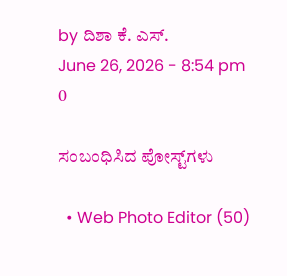by ದಿಶಾ ಕೆ. ಎಸ್.
June 26, 2026 - 8:54 pm
0

ಸಂಬಂಧಿಸಿದ ಪೋಸ್ಟ್‌ಗಳು

  • Web Photo Editor (50)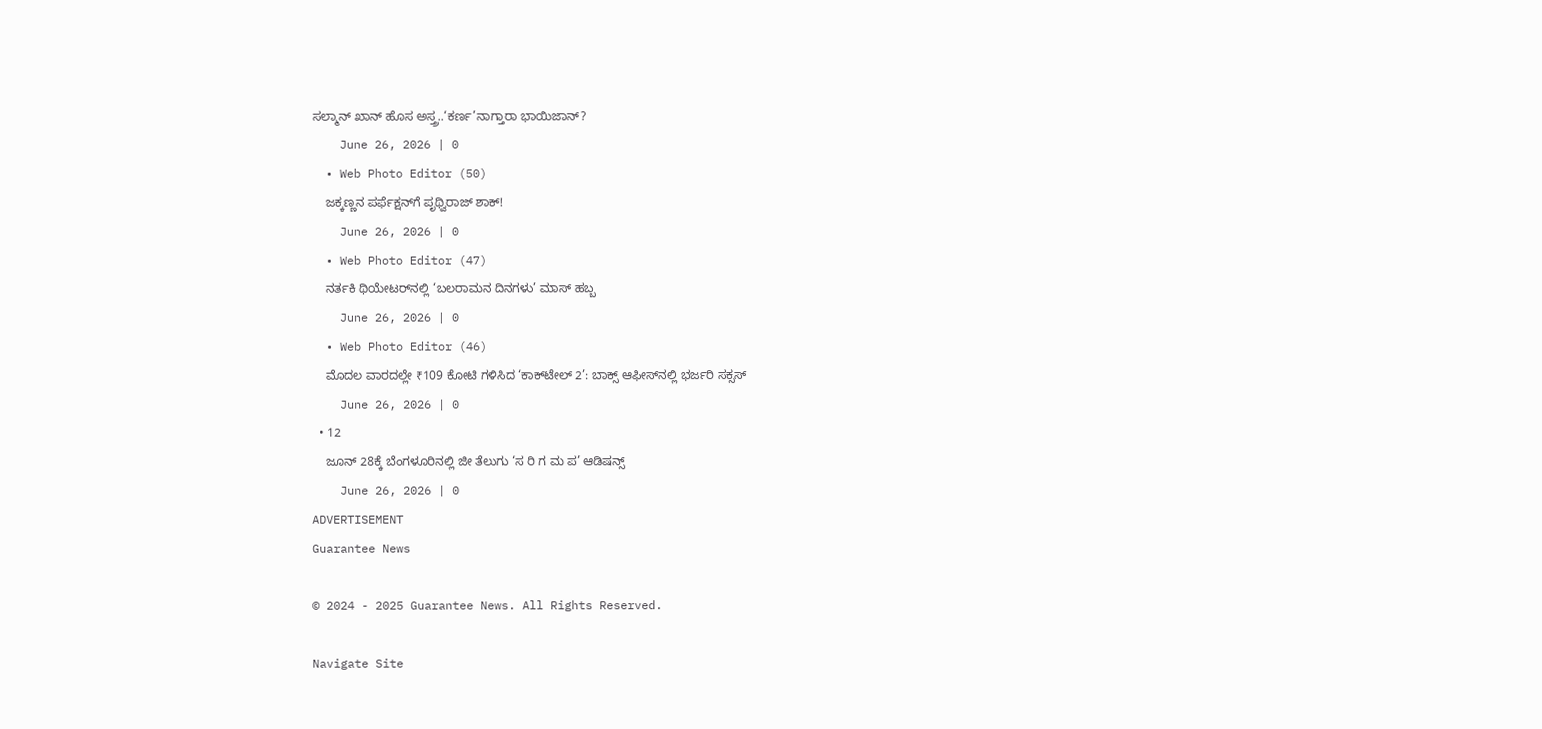ಸಲ್ಮಾನ್ ಖಾನ್ ಹೊಸ ಅಸ್ತ್ರ..‘ಕರ್ಣ’ನಾಗ್ತಾರಾ ಭಾಯಿ‌ಜಾನ್?
    June 26, 2026 | 0
  • Web Photo Editor (50)
    ಜಕ್ಕಣ್ಣನ ಪರ್ಫೆಕ್ಷನ್‌ಗೆ ಪೃಥ್ವಿರಾಜ್ ಶಾಕ್!
    June 26, 2026 | 0
  • Web Photo Editor (47)
    ನರ್ತಕಿ ಥಿಯೇಟರ್‌ನಲ್ಲಿ ‘ಬಲರಾಮನ ದಿನಗಳು’ ಮಾಸ್ ಹಬ್ಬ
    June 26, 2026 | 0
  • Web Photo Editor (46)
    ಮೊದಲ ವಾರದಲ್ಲೇ ₹109 ಕೋಟಿ ಗಳಿಸಿದ ‘ಕಾಕ್‌ಟೇಲ್ 2’: ಬಾಕ್ಸ್ ಆಫೀಸ್‌ನಲ್ಲಿ ಭರ್ಜರಿ ಸಕ್ಸಸ್
    June 26, 2026 | 0
  • 12
    ಜೂನ್ 28ಕ್ಕೆ ಬೆಂಗಳೂರಿನಲ್ಲಿ ಜೀ ತೆಲುಗು ‘ಸ ರಿ ಗ ಮ ಪ’ ಆಡಿಷನ್ಸ್
    June 26, 2026 | 0
ADVERTISEMENT
Guarantee News

© 2024 - 2025 Guarantee News. All Rights Reserved.

Navigate Site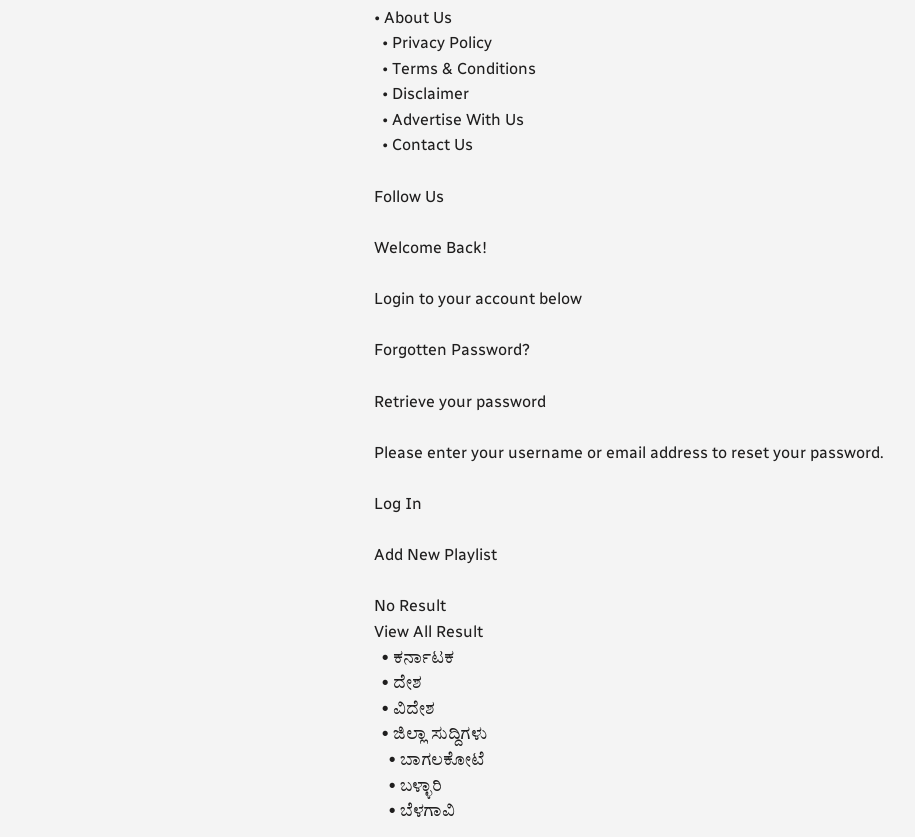• About Us
  • Privacy Policy
  • Terms & Conditions
  • Disclaimer
  • Advertise With Us
  • Contact Us

Follow Us

Welcome Back!

Login to your account below

Forgotten Password?

Retrieve your password

Please enter your username or email address to reset your password.

Log In

Add New Playlist

No Result
View All Result
  • ಕರ್ನಾಟಕ
  • ದೇಶ
  • ವಿದೇಶ
  • ಜಿಲ್ಲಾ ಸುದ್ದಿಗಳು
    • ಬಾಗಲಕೋಟೆ
    • ಬಳ್ಳಾರಿ
    • ಬೆಳಗಾವಿ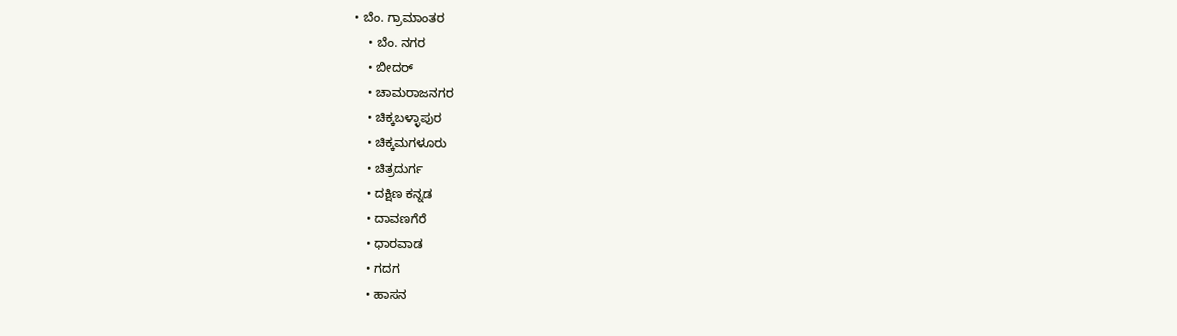• ಬೆಂ. ಗ್ರಾಮಾಂತರ
    • ಬೆಂ. ನಗರ
    • ಬೀದರ್
    • ಚಾಮರಾಜನಗರ
    • ಚಿಕ್ಕಬಳ್ಳಾಪುರ
    • ಚಿಕ್ಕಮಗಳೂರು
    • ಚಿತ್ರದುರ್ಗ
    • ದಕ್ಷಿಣ ಕನ್ನಡ
    • ದಾವಣಗೆರೆ
    • ಧಾರವಾಡ
    • ಗದಗ
    • ಹಾಸನ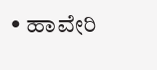• ಹಾವೇರಿ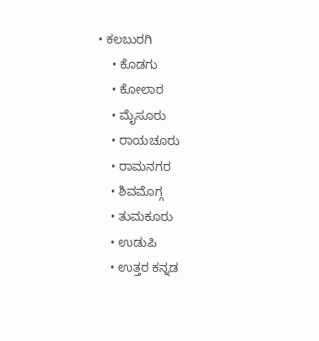• ಕಲಬುರಗಿ
    • ಕೊಡಗು
    • ಕೋಲಾರ
    • ಮೈಸೂರು
    • ರಾಯಚೂರು
    • ರಾಮನಗರ
    • ಶಿವಮೊಗ್ಗ
    • ತುಮಕೂರು
    • ಉಡುಪಿ
    • ಉತ್ತರ ಕನ್ನಡ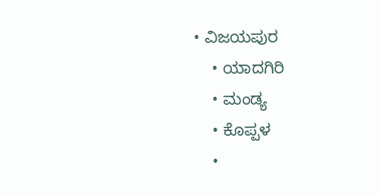• ವಿಜಯಪುರ
    • ಯಾದಗಿರಿ
    • ಮಂಡ್ಯ
    • ಕೊಪ್ಪಳ
    •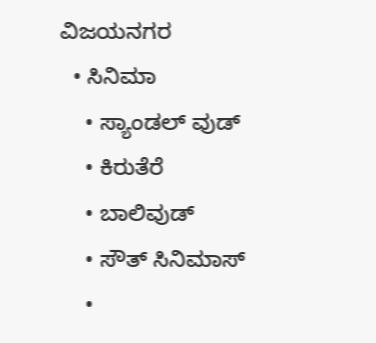ವಿಜಯನಗರ
  • ಸಿನಿಮಾ
    • ಸ್ಯಾಂಡಲ್ ವುಡ್
    • ಕಿರುತೆರೆ
    • ಬಾಲಿವುಡ್
    • ಸೌತ್ ಸಿನಿಮಾಸ್
    •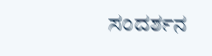ಸಂದರ್ಶನ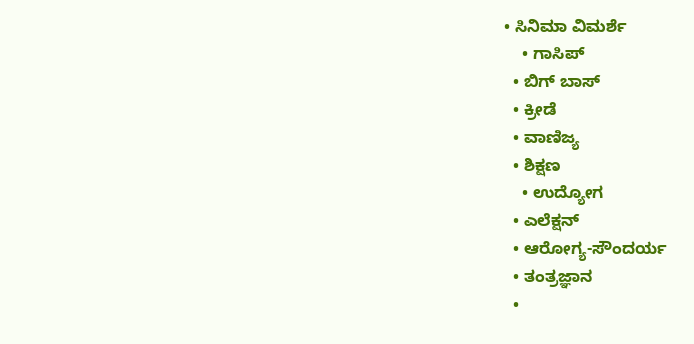• ಸಿನಿಮಾ ವಿಮರ್ಶೆ
    • ಗಾಸಿಪ್
  • ಬಿಗ್ ಬಾಸ್
  • ಕ್ರೀಡೆ
  • ವಾಣಿಜ್ಯ
  • ಶಿಕ್ಷಣ
    • ಉದ್ಯೋಗ
  • ಎಲೆಕ್ಷನ್
  • ಆರೋಗ್ಯ-ಸೌಂದರ್ಯ
  • ತಂತ್ರಜ್ಞಾನ
  •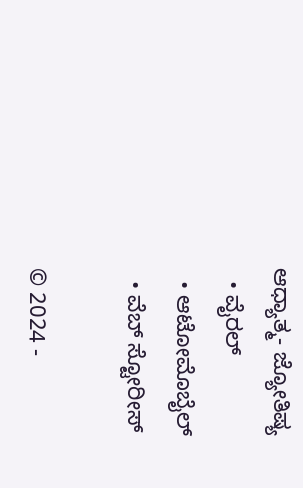ಆಧ್ಯಾತ್ಮ- ಜ್ಯೋತಿಷ್ಯ
  • ವೈರಲ್
  • ಆಟೋಮೊಬೈಲ್
  • ವೆಬ್ ಸ್ಟೋರೀಸ್

© 2024 -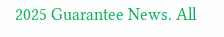2025 Guarantee News. All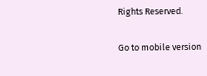Rights Reserved.

Go to mobile version